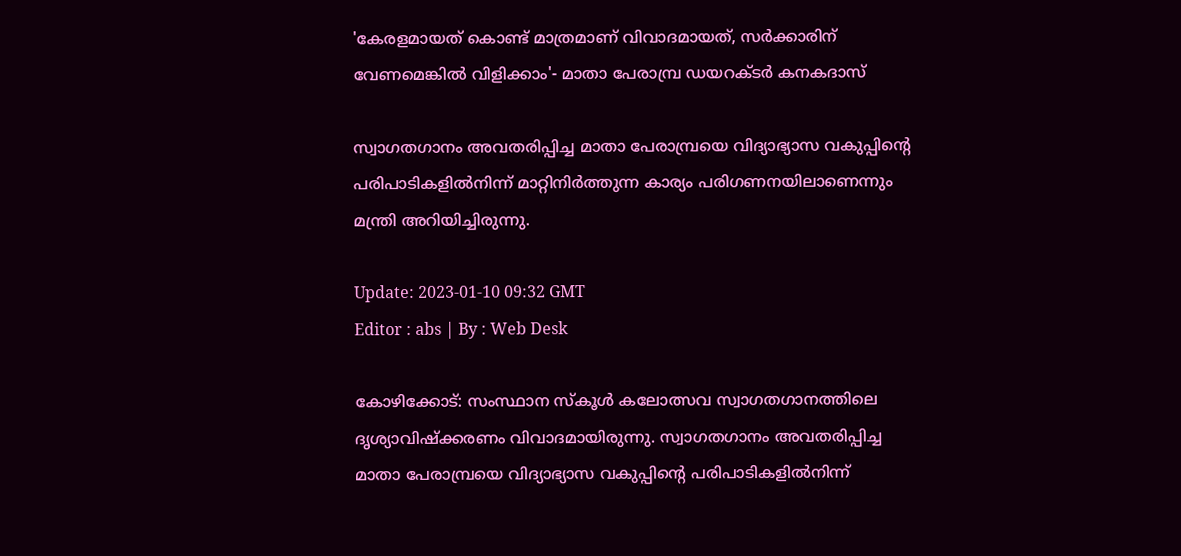'കേരളമായത് കൊണ്ട് മാത്രമാണ് വിവാദമായത്, സർക്കാരിന് വേണമെങ്കിൽ വിളിക്കാം'- മാതാ പേരാമ്പ്ര ഡയറക്ടർ കനകദാസ്

സ്വാഗതഗാനം അവതരിപ്പിച്ച മാതാ പേരാമ്പ്രയെ വിദ്യാഭ്യാസ വകുപ്പിന്റെ പരിപാടികളിൽനിന്ന് മാറ്റിനിർത്തുന്ന കാര്യം പരിഗണനയിലാണെന്നും മന്ത്രി അറിയിച്ചിരുന്നു.

Update: 2023-01-10 09:32 GMT
Editor : abs | By : Web Desk

കോഴിക്കോട്: സംസ്ഥാന സ്‌കൂൾ കലോത്സവ സ്വാഗതഗാനത്തിലെ  ദൃശ്യാവിഷ്‌ക്കരണം വിവാദമായിരുന്നു. സ്വാഗതഗാനം അവതരിപ്പിച്ച മാതാ പേരാമ്പ്രയെ വിദ്യാഭ്യാസ വകുപ്പിന്റെ പരിപാടികളിൽനിന്ന്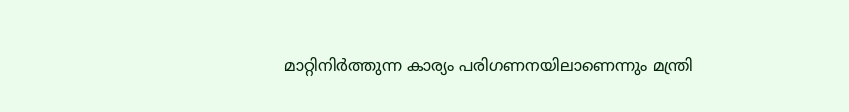മാറ്റിനിർത്തുന്ന കാര്യം പരിഗണനയിലാണെന്നും മന്ത്രി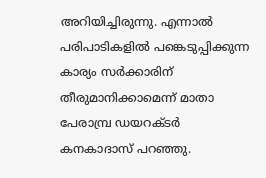അറിയിച്ചിരുന്നു. എന്നാൽ പരിപാടികളിൽ പങ്കെടുപ്പിക്കുന്ന കാര്യം സർക്കാരിന് തീരുമാനിക്കാമെന്ന് മാതാ പേരാമ്പ്ര ഡയറക്ടർ കനകാദാസ് പറഞ്ഞു.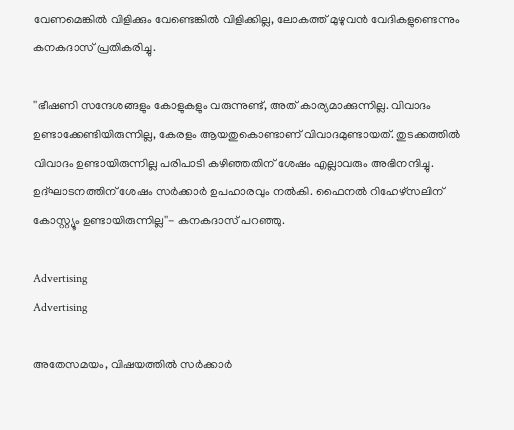വേണമെങ്കിൽ വിളിക്കും വേണ്ടെങ്കിൽ വിളിക്കില്ല, ലോകത്ത് മുഴുവൻ വേദികളുണ്ടെന്നും കനകദാസ് പ്രതികരിച്ചു.

''ഭീഷണി സന്ദേശങ്ങളും കോളുകളും വരുന്നുണ്ട്, അത് കാര്യമാക്കുന്നില്ല. വിവാദം ഉണ്ടാക്കേണ്ടിയിരുന്നില്ല, കേരളം ആയതുകൊണ്ടാണ് വിവാദമുണ്ടായത്. തുടക്കത്തിൽ വിവാദം ഉണ്ടായിരുന്നില്ല പരിപാടി കഴിഞ്ഞതിന് ശേഷം എല്ലാവരും അഭിനന്ദിച്ചു. ഉദ്ഘാടനത്തിന് ശേഷം സർക്കാർ ഉപഹാരവും നൽകി. ഫൈനൽ റിഹേഴ്‌സലിന് കോസ്റ്റ്യൂം ഉണ്ടായിരുന്നില്ല''- കനകദാസ് പറഞ്ഞു.

Advertising
Advertising

അതേസമയം, വിഷയത്തിൽ സർക്കാർ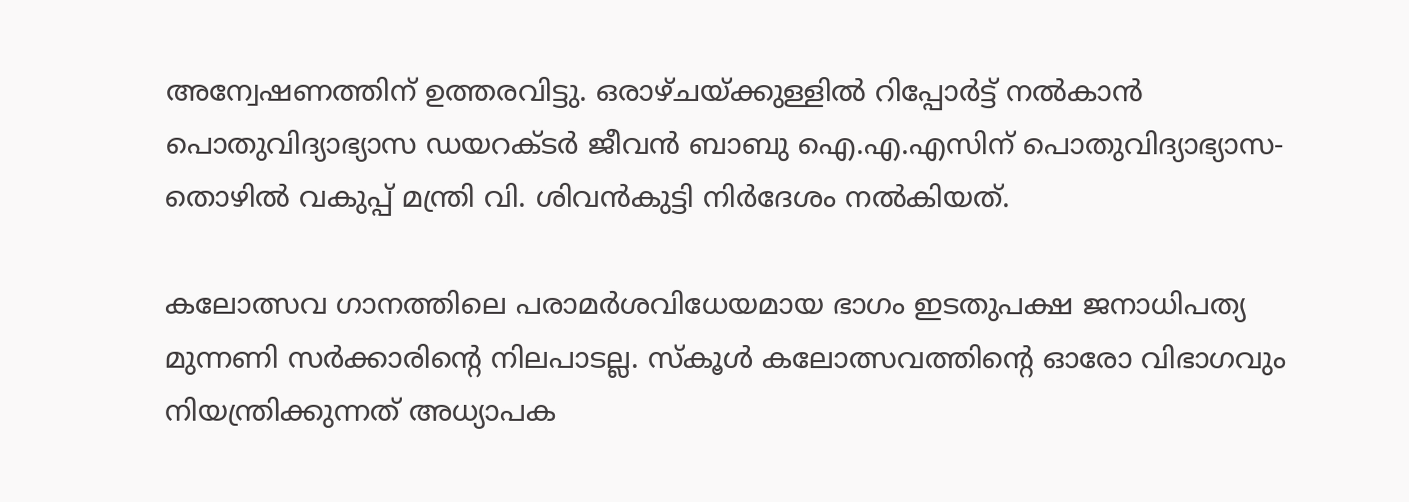അന്വേഷണത്തിന് ഉത്തരവിട്ടു. ഒരാഴ്ചയ്ക്കുള്ളിൽ റിപ്പോർട്ട് നൽകാൻ പൊതുവിദ്യാഭ്യാസ ഡയറക്ടർ ജീവൻ ബാബു ഐ.എ.എസിന് പൊതുവിദ്യാഭ്യാസ-തൊഴിൽ വകുപ്പ് മന്ത്രി വി. ശിവൻകുട്ടി നിർദേശം നൽകിയത്.

കലോത്സവ ഗാനത്തിലെ പരാമർശവിധേയമായ ഭാഗം ഇടതുപക്ഷ ജനാധിപത്യ മുന്നണി സർക്കാരിന്റെ നിലപാടല്ല. സ്‌കൂൾ കലോത്സവത്തിന്റെ ഓരോ വിഭാഗവും നിയന്ത്രിക്കുന്നത് അധ്യാപക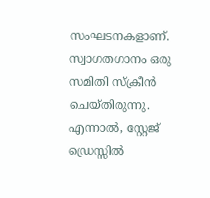സംഘടനകളാണ്. സ്വാഗതഗാനം ഒരു സമിതി സ്‌ക്രീൻ ചെയ്തിരുന്നു. എന്നാൽ, സ്റ്റേജ് ഡ്രെസ്സിൽ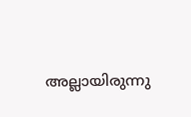അല്ലായിരുന്നു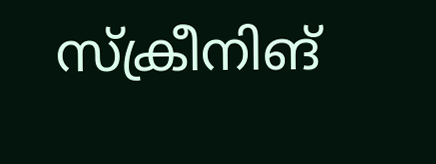സ്‌ക്രീനിങ്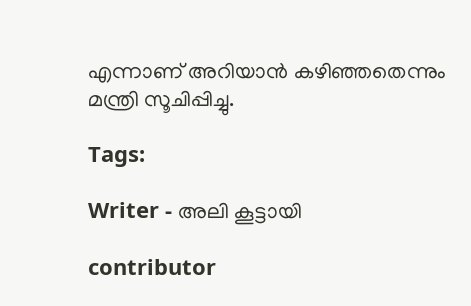എന്നാണ് അറിയാൻ കഴിഞ്ഞതെന്നും മന്ത്രി സൂചിപ്പിച്ചു.

Tags:

Writer - അലി കൂട്ടായി

contributor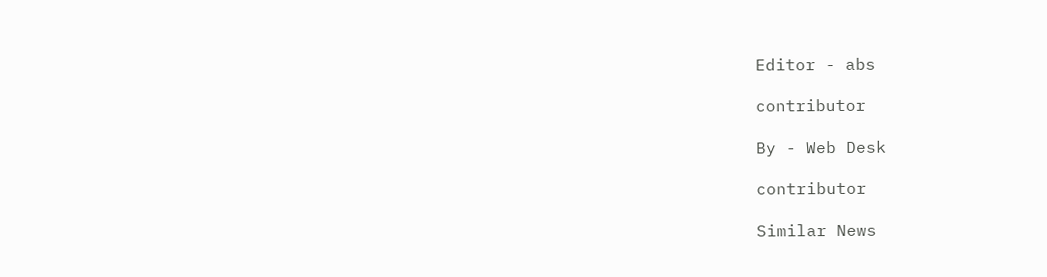Editor - abs

contributor

By - Web Desk

contributor

Similar News